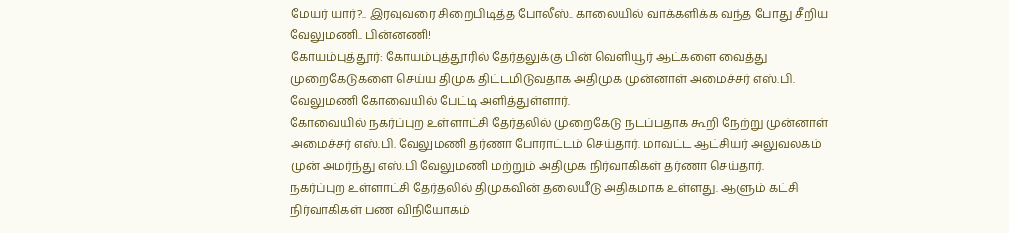மேயர் யார்?.. இரவுவரை சிறைபிடித்த போலீஸ்.. காலையில் வாக்களிக்க வந்த போது சீறிய வேலுமணி.. பின்னணி!
கோயம்புத்தூர்: கோயம்புத்தூரில் தேர்தலுக்கு பின் வெளியூர் ஆட்களை வைத்து முறைகேடுகளை செய்ய திமுக திட்டமிடுவதாக அதிமுக முன்னாள் அமைச்சர் எஸ்.பி. வேலுமணி கோவையில் பேட்டி அளித்துள்ளார்.
கோவையில் நகர்ப்புற உள்ளாட்சி தேர்தலில் முறைகேடு நடப்பதாக கூறி நேற்று முன்னாள் அமைச்சர் எஸ்.பி. வேலுமணி தர்ணா போராட்டம் செய்தார். மாவட்ட ஆட்சியர் அலுவலகம் முன் அமர்ந்து எஸ்.பி வேலுமணி மற்றும் அதிமுக நிர்வாகிகள் தர்ணா செய்தார்.
நகர்ப்புற உள்ளாட்சி தேர்தலில் திமுகவின் தலையீடு அதிகமாக உள்ளது. ஆளும் கட்சி நிர்வாகிகள் பண விநியோகம்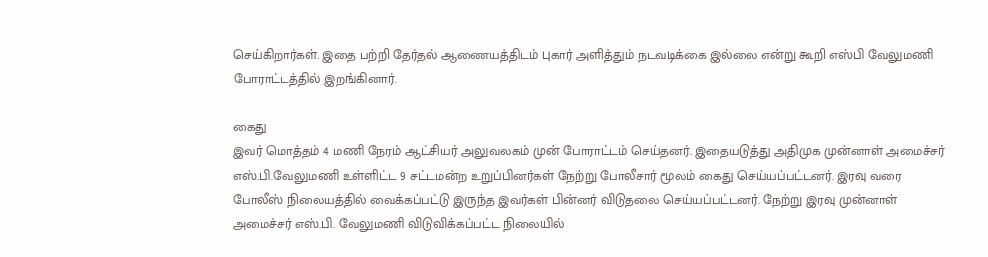செய்கிறார்கள். இதை பற்றி தேர்தல் ஆணையத்திடம் புகார் அளித்தும் நடவடிக்கை இல்லை என்று கூறி எஸ்பி வேலுமணி போராட்டத்தில் இறங்கினார்.

கைது
இவர் மொத்தம் 4 மணி நேரம் ஆட்சியர் அலுவலகம் முன் போராட்டம் செய்தனர். இதையடுத்து அதிமுக முன்னாள் அமைச்சர் எஸ்.பி.வேலுமணி உள்ளிட்ட 9 சட்டமன்ற உறுப்பினர்கள் நேற்று போலீசார் மூலம் கைது செய்யப்பட்டனர். இரவு வரை போலீஸ் நிலையத்தில் வைக்கப்பட்டு இருந்த இவர்கள் பின்னர் விடுதலை செய்யப்பட்டனர். நேற்று இரவு முன்னாள் அமைச்சர் எஸ்.பி. வேலுமணி விடுவிக்கப்பட்ட நிலையில்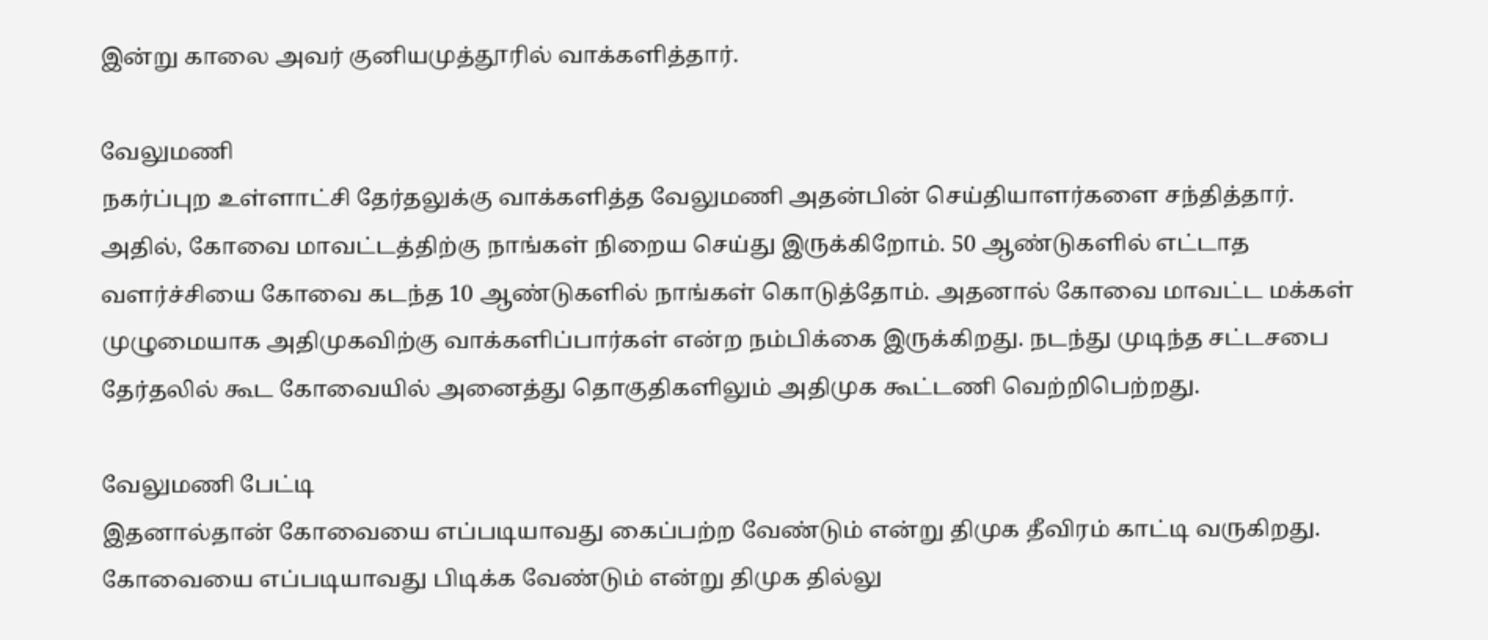இன்று காலை அவர் குனியமுத்தூரில் வாக்களித்தார்.

வேலுமணி
நகர்ப்புற உள்ளாட்சி தேர்தலுக்கு வாக்களித்த வேலுமணி அதன்பின் செய்தியாளர்களை சந்தித்தார். அதில், கோவை மாவட்டத்திற்கு நாங்கள் நிறைய செய்து இருக்கிறோம். 50 ஆண்டுகளில் எட்டாத வளர்ச்சியை கோவை கடந்த 10 ஆண்டுகளில் நாங்கள் கொடுத்தோம். அதனால் கோவை மாவட்ட மக்கள் முழுமையாக அதிமுகவிற்கு வாக்களிப்பார்கள் என்ற நம்பிக்கை இருக்கிறது. நடந்து முடிந்த சட்டசபை தேர்தலில் கூட கோவையில் அனைத்து தொகுதிகளிலும் அதிமுக கூட்டணி வெற்றிபெற்றது.

வேலுமணி பேட்டி
இதனால்தான் கோவையை எப்படியாவது கைப்பற்ற வேண்டும் என்று திமுக தீவிரம் காட்டி வருகிறது. கோவையை எப்படியாவது பிடிக்க வேண்டும் என்று திமுக தில்லு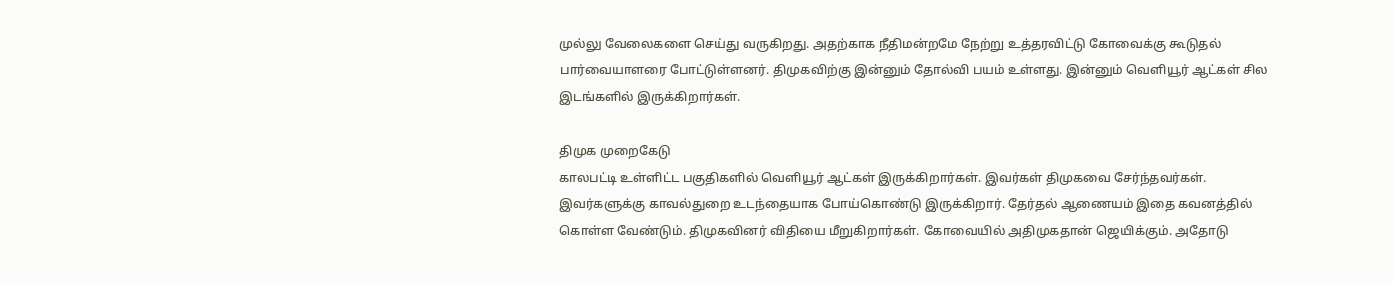முல்லு வேலைகளை செய்து வருகிறது. அதற்காக நீதிமன்றமே நேற்று உத்தரவிட்டு கோவைக்கு கூடுதல் பார்வையாளரை போட்டுள்ளனர். திமுகவிற்கு இன்னும் தோல்வி பயம் உள்ளது. இன்னும் வெளியூர் ஆட்கள் சில இடங்களில் இருக்கிறார்கள்.

திமுக முறைகேடு
காலபட்டி உள்ளிட்ட பகுதிகளில் வெளியூர் ஆட்கள் இருக்கிறார்கள். இவர்கள் திமுகவை சேர்ந்தவர்கள். இவர்களுக்கு காவல்துறை உடந்தையாக போய்கொண்டு இருக்கிறார். தேர்தல் ஆணையம் இதை கவனத்தில் கொள்ள வேண்டும். திமுகவினர் விதியை மீறுகிறார்கள். கோவையில் அதிமுகதான் ஜெயிக்கும். அதோடு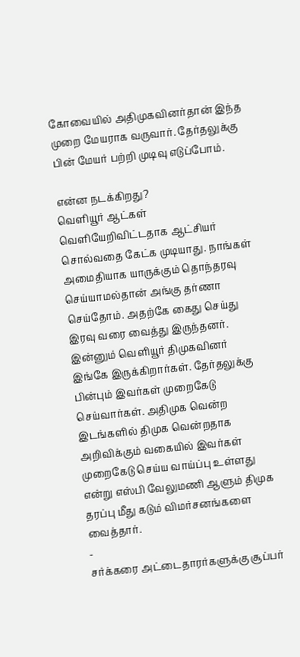கோவையில் அதிமுகவினர்தான் இந்த முறை மேயராக வருவார். தேர்தலுக்கு பின் மேயர் பற்றி முடிவு எடுப்போம்.

என்ன நடக்கிறது?
வெளியூர் ஆட்கள் வெளியேறிவிட்டதாக ஆட்சியர் சொல்வதை கேட்க முடியாது. நாங்கள் அமைதியாக யாருக்கும் தொந்தரவு செய்யாமல்தான் அங்கு தர்ணா செய்தோம். அதற்கே கைது செய்து இரவு வரை வைத்து இருந்தனர். இன்னும் வெளியூர் திமுகவினர் இங்கே இருக்கிறார்கள். தேர்தலுக்கு பின்பும் இவர்கள் முறைகேடு செய்வார்கள். அதிமுக வென்ற இடங்களில் திமுக வென்றதாக அறிவிக்கும் வகையில் இவர்கள் முறைகேடு செய்ய வாய்ப்பு உள்ளது என்று எஸ்பி வேலுமணி ஆளும் திமுக தரப்பு மீது கடும் விமர்சனங்களை வைத்தார்.
-
சர்க்கரை அட்டைதாரர்களுக்கு சூப்பர்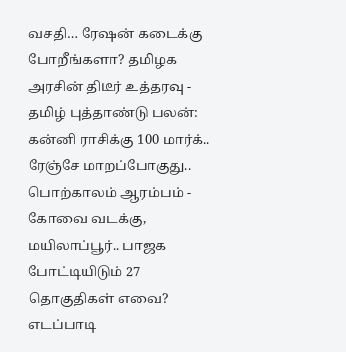வசதி… ரேஷன் கடைக்கு போறீங்களா? தமிழக அரசின் திடீர் உத்தரவு -
தமிழ் புத்தாண்டு பலன்: கன்னி ராசிக்கு 100 மார்க்.. ரேஞ்சே மாறப்போகுது.. பொற்காலம் ஆரம்பம் -
கோவை வடக்கு, மயிலாப்பூர்.. பாஜக போட்டியிடும் 27 தொகுதிகள் எவை? எடப்பாடி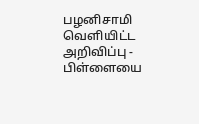பழனிசாமி வெளியிட்ட அறிவிப்பு -
பிள்ளையை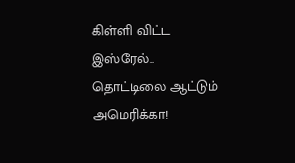கிள்ளி விட்ட இஸ்ரேல்.. தொட்டிலை ஆட்டும் அமெரிக்கா!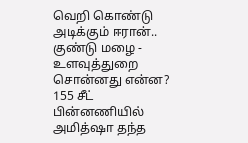வெறி கொண்டு அடிக்கும் ஈரான்.. குண்டு மழை -
உளவுத்துறை சொன்னது என்ன? 155 சீட் பின்னணியில் அமித்ஷா தந்த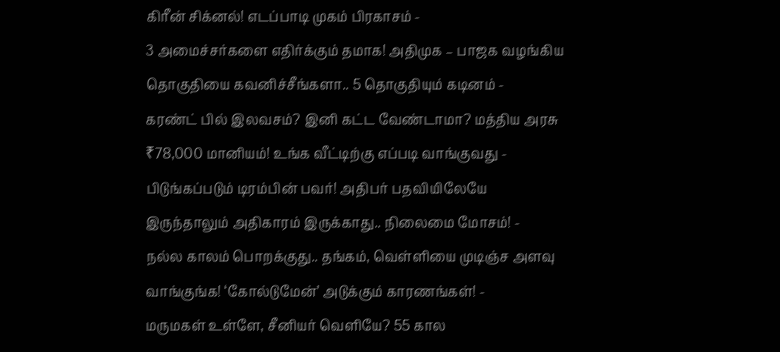கிரீன் சிக்னல்! எடப்பாடி முகம் பிரகாசம் -
3 அமைச்சர்களை எதிர்க்கும் தமாக! அதிமுக – பாஜக வழங்கிய தொகுதியை கவனிச்சீங்களா.. 5 தொகுதியும் கடினம் -
கரண்ட் பில் இலவசம்? இனி கட்ட வேண்டாமா? மத்திய அரசு ₹78,000 மானியம்! உங்க வீட்டிற்கு எப்படி வாங்குவது -
பிடுங்கப்படும் டிரம்பின் பவர்! அதிபர் பதவியிலேயே இருந்தாலும் அதிகாரம் இருக்காது.. நிலைமை மோசம்! -
நல்ல காலம் பொறக்குது.. தங்கம், வெள்ளியை முடிஞ்ச அளவு வாங்குங்க! ‘கோல்டுமேன்’ அடுக்கும் காரணங்கள்! -
மருமகள் உள்ளே, சீனியர் வெளியே? 55 கால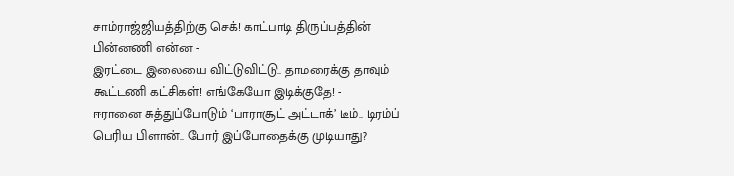சாம்ராஜ்ஜியத்திற்கு செக்! காட்பாடி திருப்பத்தின் பின்னணி என்ன -
இரட்டை இலையை விட்டுவிட்டு.. தாமரைக்கு தாவும் கூட்டணி கட்சிகள்! எங்கேயோ இடிக்குதே! -
ஈரானை சுத்துப்போடும் ‘பாராசூட் அட்டாக்’ டீம்.. டிரம்ப் பெரிய பிளான்.. போர் இப்போதைக்கு முடியாது?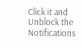Click it and Unblock the Notifications